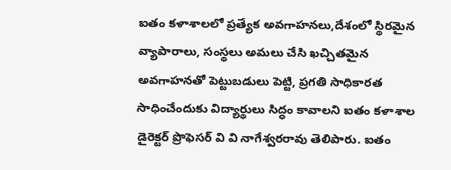ఐతం కళాశాలలో ప్రత్యేక అవగాహనలు,దేశంలో స్థిరమైన వ్యాపారాలు, సంస్థలు అమలు చేసి ఖచ్చితమైన అవగాహనతో పెట్టుబడులు పెట్టి, ప్రగతి సాధికారత సాధించేందుకు విద్యార్థులు సిద్ధం కావాలని ఐతం కళాశాల డైరెక్టర్ ప్రొఫెసర్ వి వి నాగేశ్వరరావు తెలిపారు. ఐతం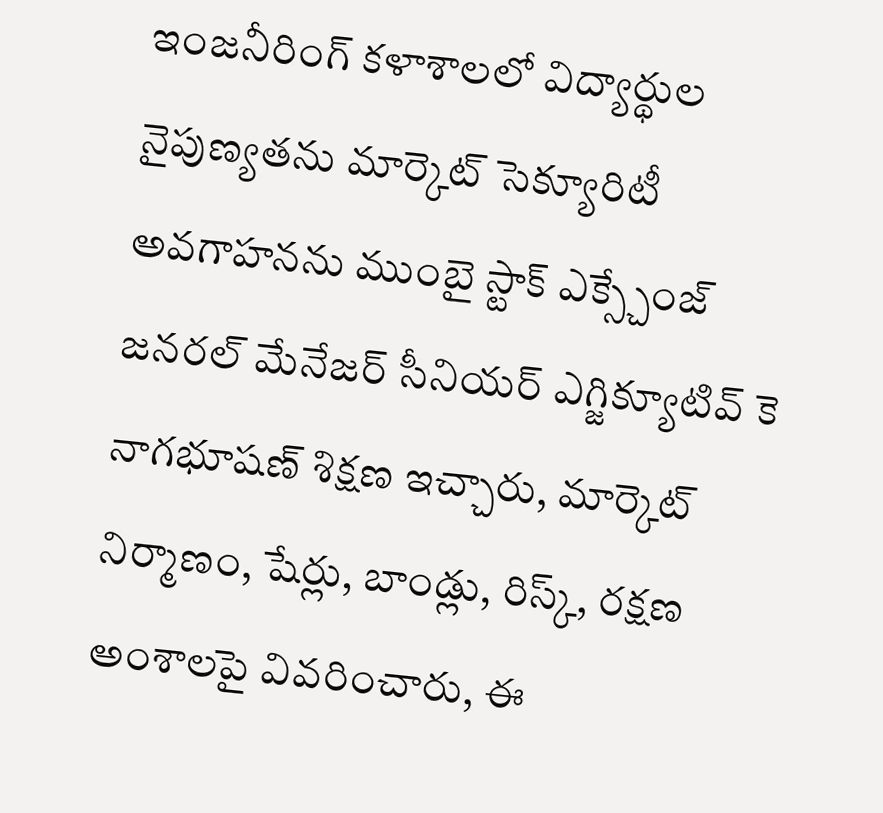ఇంజనీరింగ్ కళాశాలలో విద్యార్థుల నైపుణ్యతను మార్కెట్ సెక్యూరిటీ అవగాహనను ముంబై స్టాక్ ఎక్స్చేంజ్ జనరల్ మేనేజర్ సీనియర్ ఎగ్జిక్యూటివ్ కె నాగభూషణ్ శిక్షణ ఇచ్చారు, మార్కెట్ నిర్మాణం, షేర్లు, బాండ్లు, రిస్క్, రక్షణ అంశాలపై వివరించారు, ఈ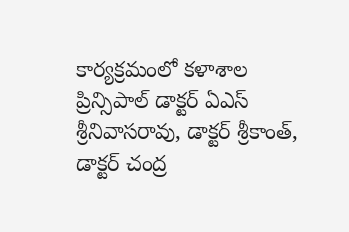కార్యక్రమంలో కళాశాల ప్రిన్సిపాల్ డాక్టర్ ఏఎస్ శ్రీనివాసరావు, డాక్టర్ శ్రీకాంత్, డాక్టర్ చంద్ర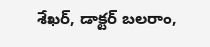శేఖర్, డాక్టర్ బలరాం,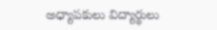అధ్యాపకులు విద్యార్థులు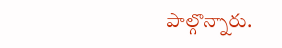పాల్గొన్నారు.